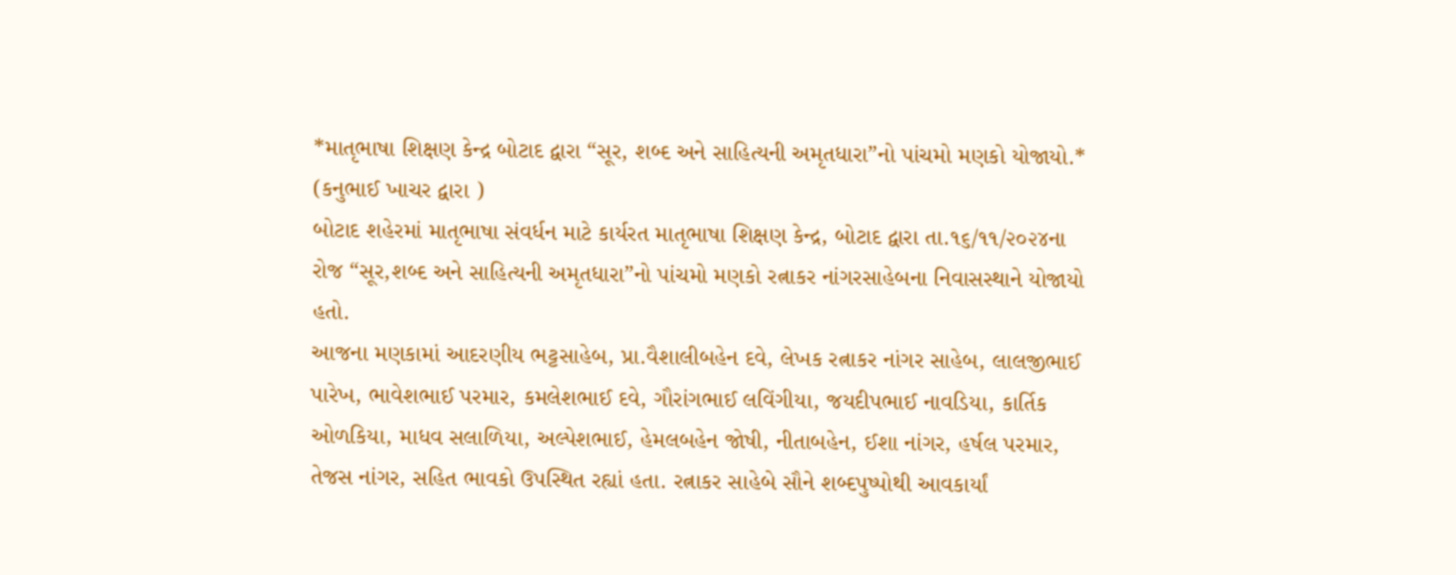*માતૃભાષા શિક્ષણ કેન્દ્ર બોટાદ દ્વારા “સૂર, શબ્દ અને સાહિત્યની અમૃતધારા”નો પાંચમો મણકો યોજાયો.*
(કનુભાઈ ખાચર દ્વારા )
બોટાદ શહેરમાં માતૃભાષા સંવર્ધન માટે કાર્યરત માતૃભાષા શિક્ષણ કેન્દ્ર, બોટાદ દ્વારા તા.૧૬/૧૧/૨૦૨૪ના રોજ “સૂર,શબ્દ અને સાહિત્યની અમૃતધારા”નો પાંચમો મણકો રત્નાકર નાંગરસાહેબના નિવાસસ્થાને યોજાયો હતો.
આજના મણકામાં આદરણીય ભટ્ટસાહેબ, પ્રા.વૈશાલીબહેન દવે, લેખક રત્નાકર નાંગર સાહેબ, લાલજીભાઈ પારેખ, ભાવેશભાઈ પરમાર, કમલેશભાઈ દવે, ગૌરાંગભાઈ લવિંગીયા, જયદીપભાઈ નાવડિયા, કાર્તિક ઓળકિયા, માધવ સલાળિયા, અલ્પેશભાઈ, હેમલબહેન જોષી, નીતાબહેન, ઈશા નાંગર, હર્ષલ પરમાર, તેજસ નાંગર, સહિત ભાવકો ઉપસ્થિત રહ્યાં હતા. રત્નાકર સાહેબે સૌને શબ્દપુષ્પોથી આવકાર્યાં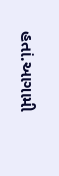હતાં.આગામી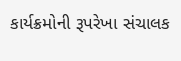કાર્યક્રમોની રૂપરેખા સંચાલક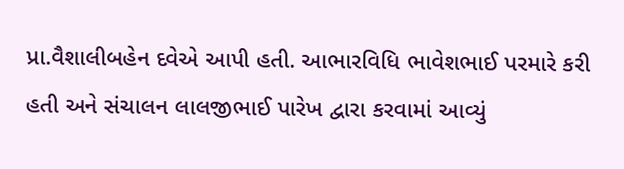પ્રા.વૈશાલીબહેન દવેએ આપી હતી. આભારવિધિ ભાવેશભાઈ પરમારે કરી હતી અને સંચાલન લાલજીભાઈ પારેખ દ્વારા કરવામાં આવ્યું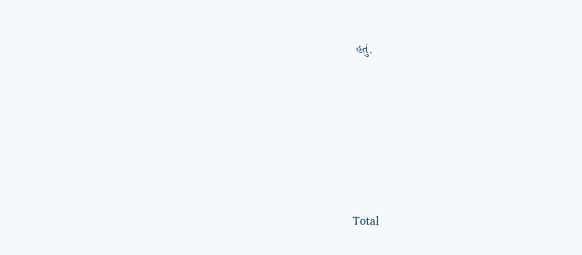હતું.







Total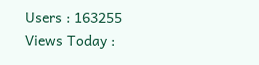Users : 163255
Views Today :